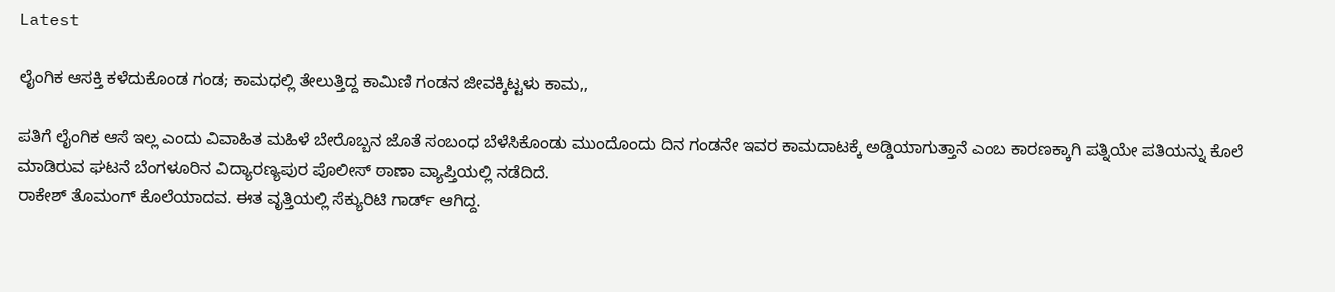Latest

ಲೈಂಗಿಕ ಆಸಕ್ತಿ ಕಳೆದುಕೊಂಡ ಗಂಡ; ಕಾಮಧಲ್ಲಿ ತೇಲುತ್ತಿದ್ದ ಕಾಮಿಣಿ ಗಂಡನ ಜೀವಕ್ಕಿಟ್ಟಳು ಕಾಮ,,

ಪತಿಗೆ ಲೈಂಗಿಕ ಆಸೆ ಇಲ್ಲ ಎಂದು ವಿವಾಹಿತ ಮಹಿಳೆ ಬೇರೊಬ್ಬನ ಜೊತೆ ಸಂಬಂಧ ಬೆಳೆಸಿಕೊಂಡು ಮುಂದೊಂದು ದಿನ ಗಂಡನೇ ಇವರ ಕಾಮದಾಟಕ್ಕೆ ಅಡ್ಡಿಯಾಗುತ್ತಾನೆ ಎಂಬ ಕಾರಣಕ್ಕಾಗಿ ಪತ್ನಿಯೇ ಪತಿಯನ್ನು ಕೊಲೆ ಮಾಡಿರುವ ಘಟನೆ ಬೆಂಗಳೂರಿನ ವಿದ್ಯಾರಣ್ಯಪುರ ಪೊಲೀಸ್ ಠಾಣಾ ವ್ಯಾಪ್ತಿಯಲ್ಲಿ ನಡೆದಿದೆ.
ರಾಕೇಶ್ ತೊಮಂಗ್ ಕೊಲೆಯಾದವ. ಈತ ವೃತ್ತಿಯಲ್ಲಿ ಸೆಕ್ಯುರಿಟಿ ಗಾರ್ಡ್ ಆಗಿದ್ದ.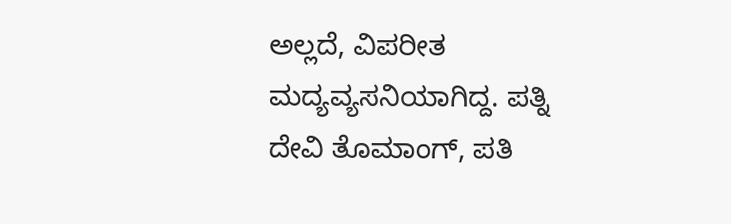ಅಲ್ಲದೆ, ವಿಪರೀತ ಮದ್ಯವ್ಯಸನಿಯಾಗಿದ್ದ. ಪತ್ನಿ ದೇವಿ ತೊಮಾಂಗ್, ಪತಿ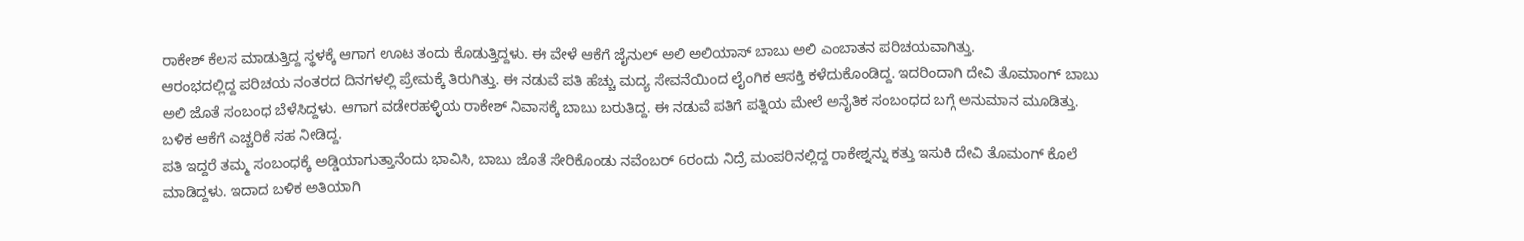ರಾಕೇಶ್ ಕೆಲಸ ಮಾಡುತ್ತಿದ್ದ ಸ್ಥಳಕ್ಕೆ ಆಗಾಗ ಊಟ ತಂದು ಕೊಡುತ್ತಿದ್ದಳು. ಈ ವೇಳೆ ಆಕೆಗೆ ಜೈನುಲ್ ಅಲಿ ಅಲಿಯಾಸ್ ಬಾಬು ಅಲಿ ಎಂಬಾತನ ಪರಿಚಯವಾಗಿತ್ತು.
ಆರಂಭದಲ್ಲಿದ್ದ ಪರಿಚಯ ನಂತರದ ದಿನಗಳಲ್ಲಿ ಪ್ರೇಮಕ್ಕೆ ತಿರುಗಿತ್ತು. ಈ ನಡುವೆ ಪತಿ ಹೆಚ್ಚು ಮದ್ಯ ಸೇವನೆಯಿಂದ ಲೈಂಗಿಕ ಆಸಕ್ತಿ ಕಳೆದುಕೊಂಡಿದ್ದ. ಇದರಿಂದಾಗಿ ದೇವಿ ತೊಮಾಂಗ್ ಬಾಬು ಅಲಿ ಜೊತೆ ಸಂಬಂಧ ಬೆಳೆಸಿದ್ದಳು. ಆಗಾಗ ವಡೇರಹಳ್ಳಿಯ ರಾಕೇಶ್ ನಿವಾಸಕ್ಕೆ ಬಾಬು ಬರುತಿದ್ದ. ಈ ನಡುವೆ ಪತಿಗೆ ಪತ್ನಿಯ ಮೇಲೆ ಅನೈತಿಕ ಸಂಬಂಧದ ಬಗ್ಗೆ ಅನುಮಾನ ಮೂಡಿತ್ತು. ಬಳಿಕ ಆಕೆಗೆ ಎಚ್ಚರಿಕೆ ಸಹ ನೀಡಿದ್ದ.
ಪತಿ ಇದ್ದರೆ ತಮ್ಮ ಸಂಬಂಧಕ್ಕೆ ಅಡ್ಡಿಯಾಗುತ್ತಾನೆಂದು ಭಾವಿಸಿ, ಬಾಬು ಜೊತೆ ಸೇರಿಕೊಂಡು ನವೆಂಬರ್ 6ರಂದು ನಿದ್ರೆ ಮಂಪರಿನಲ್ಲಿದ್ದ ರಾಕೇಶ್ನನ್ನು ಕತ್ತು ಇಸುಕಿ ದೇವಿ ತೊಮಂಗ್ ಕೊಲೆ ಮಾಡಿದ್ದಳು. ಇದಾದ ಬಳಿಕ ಅತಿಯಾಗಿ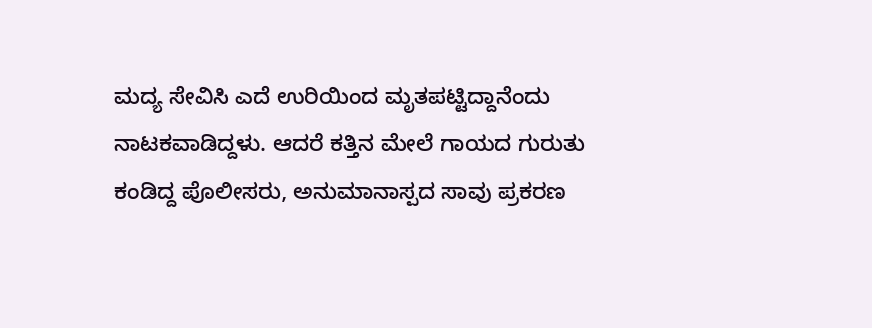ಮದ್ಯ ಸೇವಿಸಿ ಎದೆ ಉರಿಯಿಂದ ಮೃತಪಟ್ಟಿದ್ದಾನೆಂದು ನಾಟಕವಾಡಿದ್ದಳು. ಆದರೆ ಕತ್ತಿನ ಮೇಲೆ ಗಾಯದ ಗುರುತು ಕಂಡಿದ್ದ ಪೊಲೀಸರು, ಅನುಮಾನಾಸ್ಪದ ಸಾವು ಪ್ರಕರಣ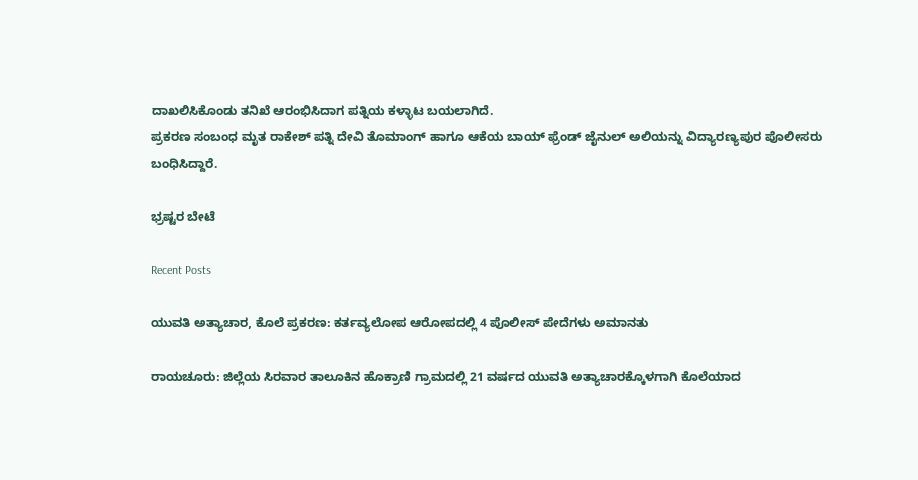ದಾಖಲಿಸಿಕೊಂಡು ತನಿಖೆ ಆರಂಭಿಸಿದಾಗ ಪತ್ನಿಯ ಕಳ್ಳಾಟ ಬಯಲಾಗಿದೆ.
ಪ್ರಕರಣ ಸಂಬಂಧ ಮೃತ ರಾಕೇಶ್ ಪತ್ನಿ ದೇವಿ ತೊಮಾಂಗ್ ಹಾಗೂ ಆಕೆಯ ಬಾಯ್ ಫ್ರೆಂಡ್ ಜೈನುಲ್ ಅಲಿಯನ್ನು ವಿದ್ಯಾರಣ್ಯಪುರ ಪೊಲೀಸರು ಬಂಧಿಸಿದ್ದಾರೆ.

ಭ್ರಷ್ಟರ ಬೇಟೆ

Recent Posts

ಯುವತಿ ಅತ್ಯಾಚಾರ, ಕೊಲೆ ಪ್ರಕರಣ: ಕರ್ತವ್ಯಲೋಪ ಆರೋಪದಲ್ಲಿ 4 ಪೊಲೀಸ್ ಪೇದೆಗಳು ಅಮಾನತು

ರಾಯಚೂರು: ಜಿಲ್ಲೆಯ ಸಿರವಾರ ತಾಲೂಕಿನ ಹೊಕ್ರಾಣಿ ಗ್ರಾಮದಲ್ಲಿ 21 ವರ್ಷದ ಯುವತಿ ಅತ್ಯಾಚಾರಕ್ಕೊಳಗಾಗಿ ಕೊಲೆಯಾದ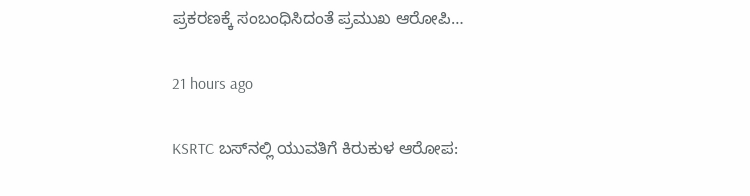ಪ್ರಕರಣಕ್ಕೆ ಸಂಬಂಧಿಸಿದಂತೆ ಪ್ರಮುಖ ಆರೋಪಿ…

21 hours ago

KSRTC ಬಸ್‌ನಲ್ಲಿ ಯುವತಿಗೆ ಕಿರುಕುಳ ಆರೋಪ: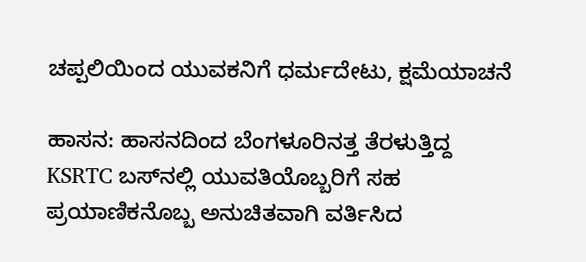ಚಪ್ಪಲಿಯಿಂದ ಯುವಕನಿಗೆ ಧರ್ಮದೇಟು, ಕ್ಷಮೆಯಾಚನೆ

ಹಾಸನ: ಹಾಸನದಿಂದ ಬೆಂಗಳೂರಿನತ್ತ ತೆರಳುತ್ತಿದ್ದ KSRTC ಬಸ್‌ನಲ್ಲಿ ಯುವತಿಯೊಬ್ಬರಿಗೆ ಸಹ ಪ್ರಯಾಣಿಕನೊಬ್ಬ ಅನುಚಿತವಾಗಿ ವರ್ತಿಸಿದ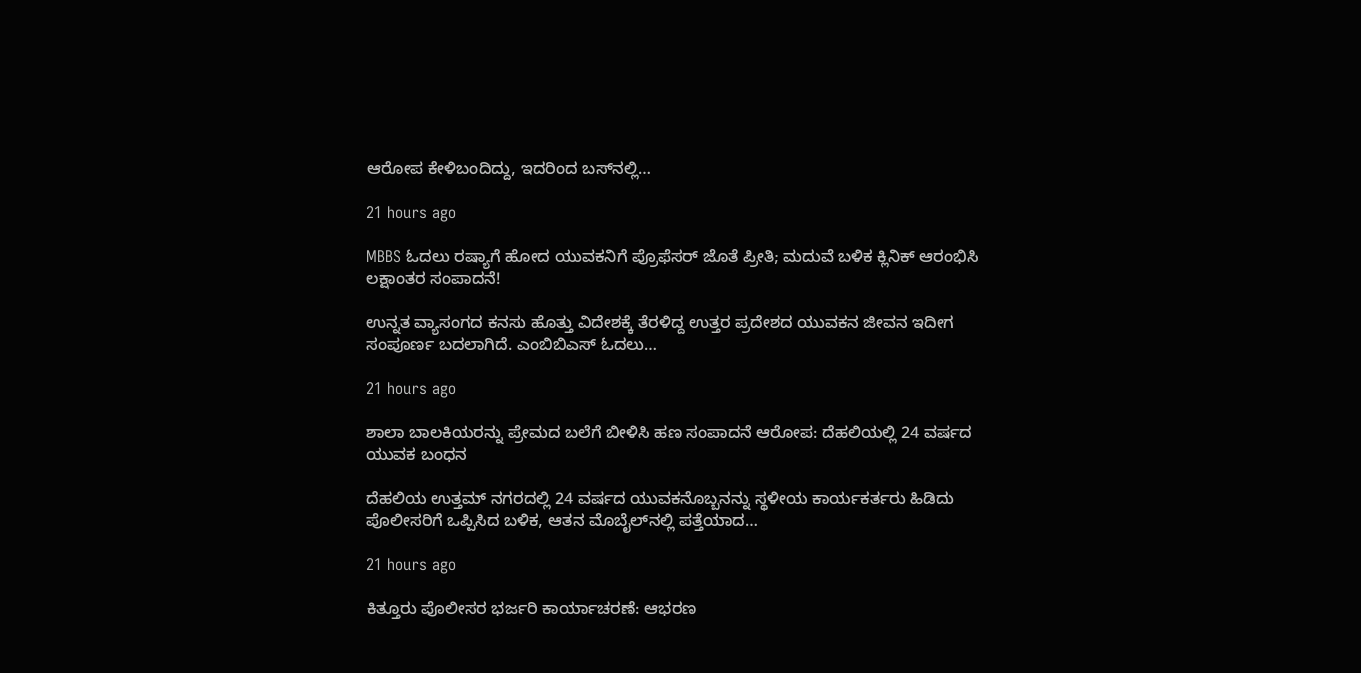ಆರೋಪ ಕೇಳಿಬಂದಿದ್ದು, ಇದರಿಂದ ಬಸ್‌ನಲ್ಲಿ…

21 hours ago

MBBS ಓದಲು ರಷ್ಯಾಗೆ ಹೋದ ಯುವಕನಿಗೆ ಪ್ರೊಫೆಸರ್ ಜೊತೆ ಪ್ರೀತಿ; ಮದುವೆ ಬಳಿಕ ಕ್ಲಿನಿಕ್ ಆರಂಭಿಸಿ ಲಕ್ಷಾಂತರ ಸಂಪಾದನೆ!

ಉನ್ನತ ವ್ಯಾಸಂಗದ ಕನಸು ಹೊತ್ತು ವಿದೇಶಕ್ಕೆ ತೆರಳಿದ್ದ ಉತ್ತರ ಪ್ರದೇಶದ ಯುವಕನ ಜೀವನ ಇದೀಗ ಸಂಪೂರ್ಣ ಬದಲಾಗಿದೆ. ಎಂಬಿಬಿಎಸ್ ಓದಲು…

21 hours ago

ಶಾಲಾ ಬಾಲಕಿಯರನ್ನು ಪ್ರೇಮದ ಬಲೆಗೆ ಬೀಳಿಸಿ ಹಣ ಸಂಪಾದನೆ ಆರೋಪ: ದೆಹಲಿಯಲ್ಲಿ 24 ವರ್ಷದ ಯುವಕ ಬಂಧನ

ದೆಹಲಿಯ ಉತ್ತಮ್ ನಗರದಲ್ಲಿ 24 ವರ್ಷದ ಯುವಕನೊಬ್ಬನನ್ನು ಸ್ಥಳೀಯ ಕಾರ್ಯಕರ್ತರು ಹಿಡಿದು ಪೊಲೀಸರಿಗೆ ಒಪ್ಪಿಸಿದ ಬಳಿಕ, ಆತನ ಮೊಬೈಲ್‌ನಲ್ಲಿ ಪತ್ತೆಯಾದ…

21 hours ago

ಕಿತ್ತೂರು ಪೊಲೀಸರ ಭರ್ಜರಿ ಕಾರ್ಯಾಚರಣೆ: ಆಭರಣ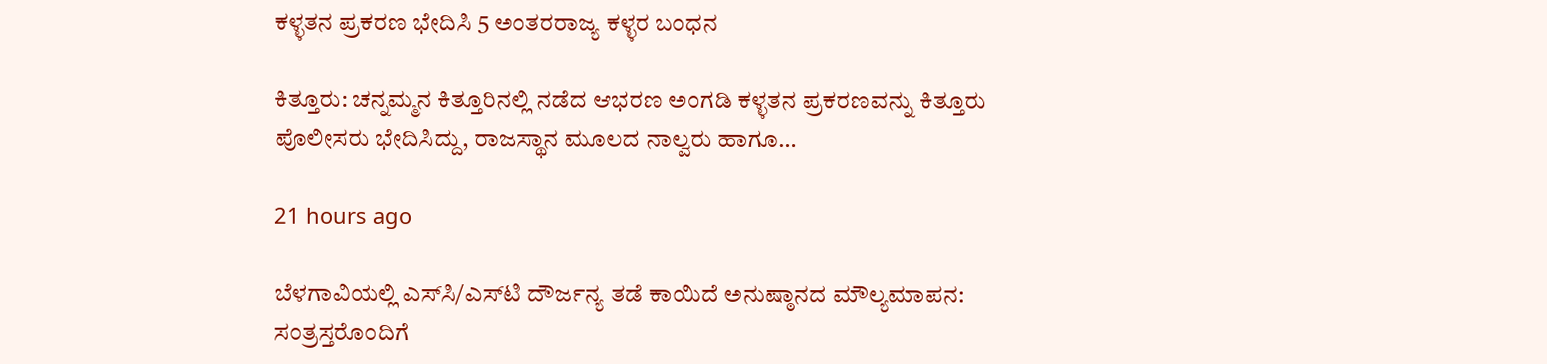ಕಳ್ಳತನ ಪ್ರಕರಣ ಭೇದಿಸಿ 5 ಅಂತರರಾಜ್ಯ ಕಳ್ಳರ ಬಂಧನ

ಕಿತ್ತೂರು: ಚನ್ನಮ್ಮನ ಕಿತ್ತೂರಿನಲ್ಲಿ ನಡೆದ ಆಭರಣ ಅಂಗಡಿ ಕಳ್ಳತನ ಪ್ರಕರಣವನ್ನು ಕಿತ್ತೂರು ಪೊಲೀಸರು ಭೇದಿಸಿದ್ದು, ರಾಜಸ್ಥಾನ ಮೂಲದ ನಾಲ್ವರು ಹಾಗೂ…

21 hours ago

ಬೆಳಗಾವಿಯಲ್ಲಿ ಎಸ್‌ಸಿ/ಎಸ್‌ಟಿ ದೌರ್ಜನ್ಯ ತಡೆ ಕಾಯಿದೆ ಅನುಷ್ಠಾನದ ಮೌಲ್ಯಮಾಪನ: ಸಂತ್ರಸ್ತರೊಂದಿಗೆ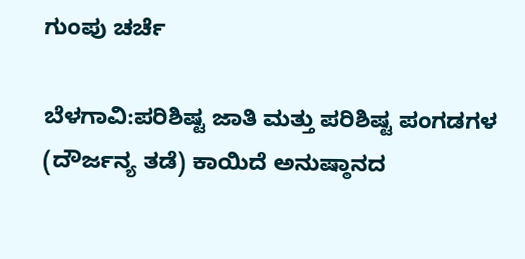ಗುಂಪು ಚರ್ಚೆ

ಬೆಳಗಾವಿ:ಪರಿಶಿಷ್ಟ ಜಾತಿ ಮತ್ತು ಪರಿಶಿಷ್ಟ ಪಂಗಡಗಳ (ದೌರ್ಜನ್ಯ ತಡೆ) ಕಾಯಿದೆ ಅನುಷ್ಠಾನದ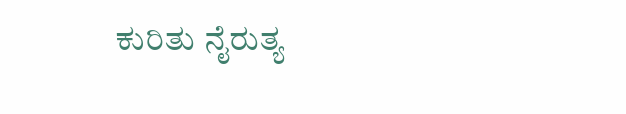ಕುರಿತು ನೈರುತ್ಯ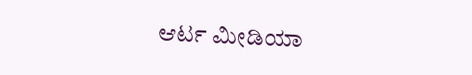ಆರ್ಟ ಮೀಡಿಯಾ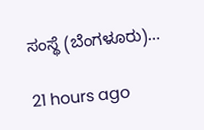ಸಂಸ್ಥೆ (ಬೆಂಗಳೂರು)…

21 hours ago